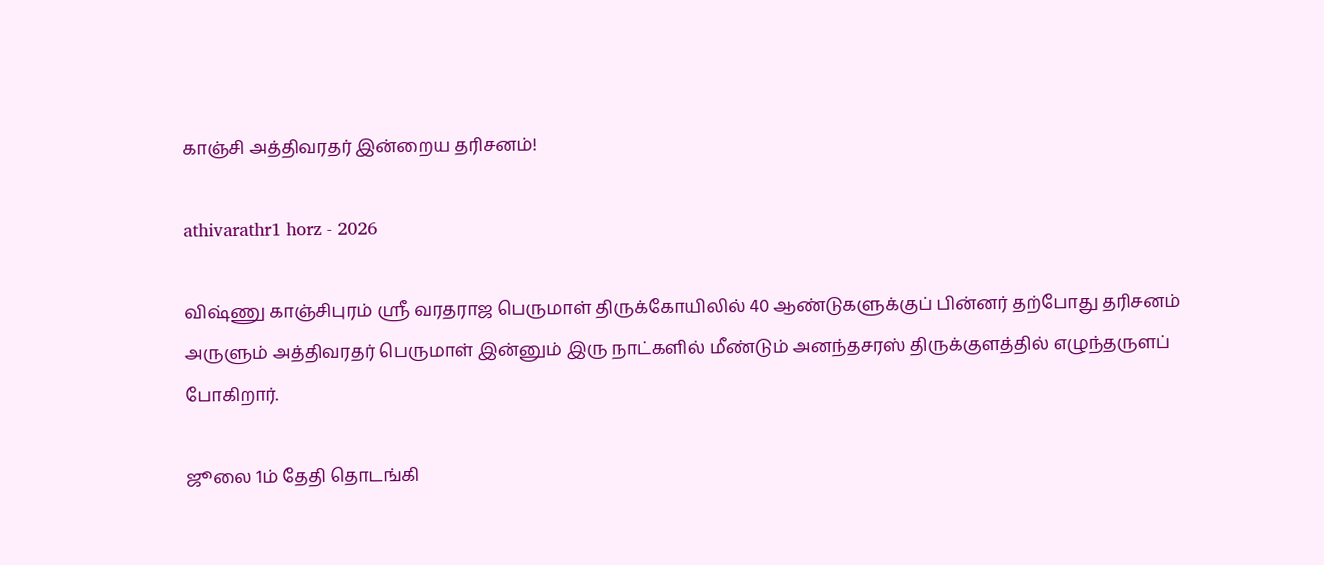காஞ்சி அத்திவரதர் இன்றைய தரிசனம்!

athivarathr1 horz - 2026

விஷ்ணு காஞ்சிபுரம் ஸ்ரீ வரதராஜ பெருமாள் திருக்கோயிலில் 40 ஆண்டுகளுக்குப் பின்னர் தற்போது தரிசனம் அருளும் அத்திவரதர் பெருமாள் இன்னும் இரு நாட்களில் மீண்டும் அனந்தசரஸ் திருக்குளத்தில் எழுந்தருளப் போகிறார்.

ஜூலை 1ம் தேதி தொடங்கி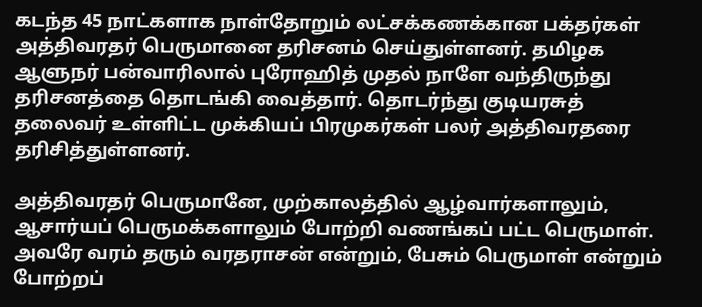கடந்த 45 நாட்களாக நாள்தோறும் லட்சக்கணக்கான பக்தர்கள் அத்திவரதர் பெருமானை தரிசனம் செய்துள்ளனர். தமிழக ஆளுநர் பன்வாரிலால் புரோஹித் முதல் நாளே வந்திருந்து தரிசனத்தை தொடங்கி வைத்தார். தொடர்ந்து குடியரசுத் தலைவர் உள்ளிட்ட முக்கியப் பிரமுகர்கள் பலர் அத்திவரதரை தரிசித்துள்ளனர்.

அத்திவரதர் பெருமானே, முற்காலத்தில் ஆழ்வார்களாலும், ஆசார்யப் பெருமக்களாலும் போற்றி வணங்கப் பட்ட பெருமாள். அவரே வரம் தரும் வரதராசன் என்றும், பேசும் பெருமாள் என்றும் போற்றப்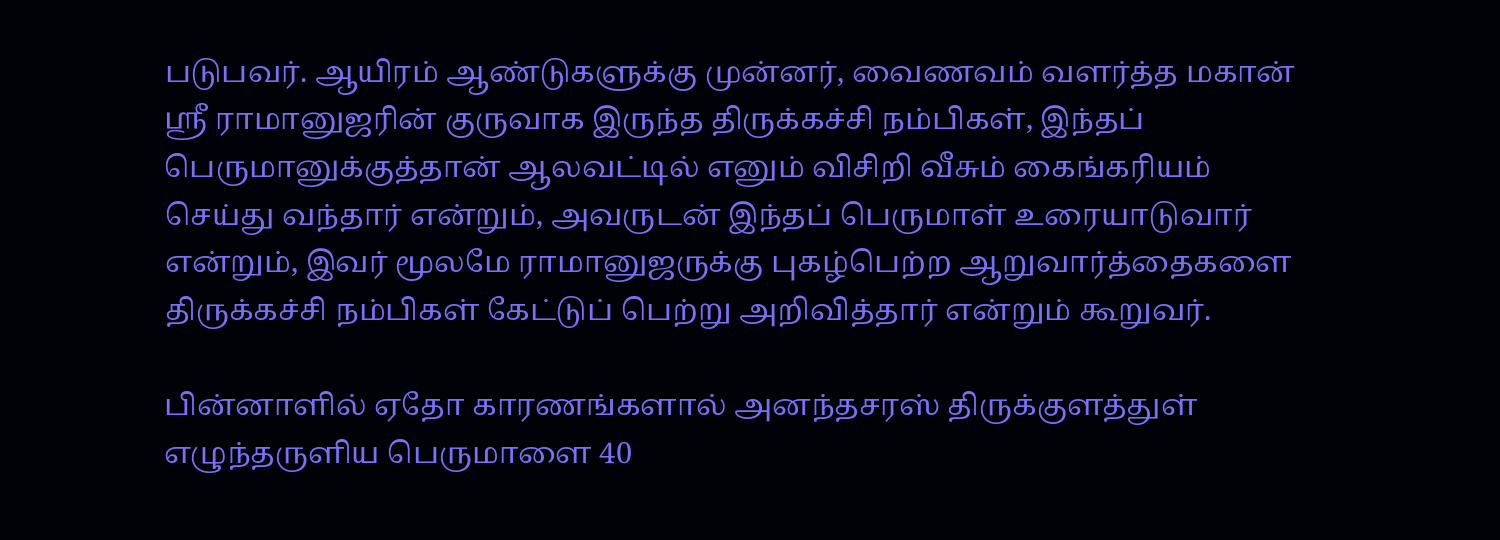படுபவர். ஆயிரம் ஆண்டுகளுக்கு முன்னர், வைணவம் வளர்த்த மகான் ஸ்ரீ ராமானுஜரின் குருவாக இருந்த திருக்கச்சி நம்பிகள், இந்தப் பெருமானுக்குத்தான் ஆலவட்டில் எனும் விசிறி வீசும் கைங்கரியம் செய்து வந்தார் என்றும், அவருடன் இந்தப் பெருமாள் உரையாடுவார் என்றும், இவர் மூலமே ராமானுஜருக்கு புகழ்பெற்ற ஆறுவார்த்தைகளை திருக்கச்சி நம்பிகள் கேட்டுப் பெற்று அறிவித்தார் என்றும் கூறுவர்.

பின்னாளில் ஏதோ காரணங்களால் அனந்தசரஸ் திருக்குளத்துள் எழுந்தருளிய பெருமாளை 40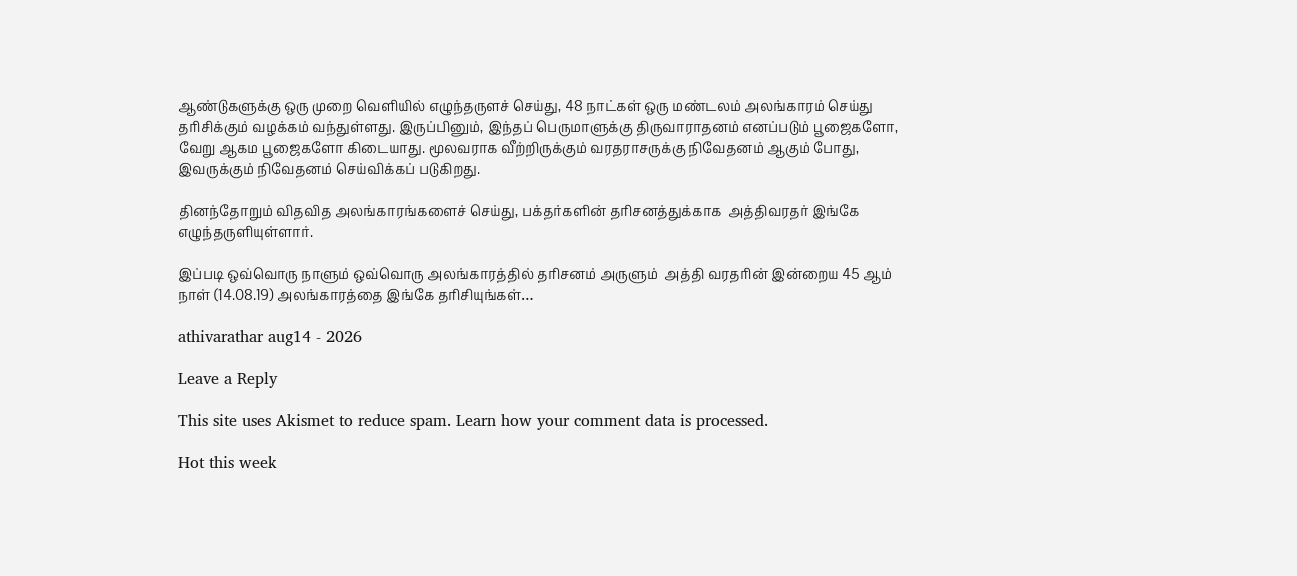ஆண்டுகளுக்கு ஒரு முறை வெளியில் எழுந்தருளச் செய்து, 48 நாட்கள் ஒரு மண்டலம் அலங்காரம் செய்து தரிசிக்கும் வழக்கம் வந்துள்ளது. இருப்பினும், இந்தப் பெருமாளுக்கு திருவாராதனம் எனப்படும் பூஜைகளோ, வேறு ஆகம பூஜைகளோ கிடையாது. மூலவராக வீற்றிருக்கும் வரதராசருக்கு நிவேதனம் ஆகும் போது, இவருக்கும் நிவேதனம் செய்விக்கப் படுகிறது.

தினந்தோறும் விதவித அலங்காரங்களைச் செய்து, பக்தர்களின் தரிசனத்துக்காக  அத்திவரதர் இங்கே எழுந்தருளியுள்ளார்.

இப்படி ஒவ்வொரு நாளும் ஒவ்வொரு அலங்காரத்தில் தரிசனம் அருளும்  அத்தி வரதரின் இன்றைய 45 ஆம் நாள் (14.08.19) அலங்காரத்தை இங்கே தரிசியுங்கள்…

athivarathar aug14 - 2026

Leave a Reply

This site uses Akismet to reduce spam. Learn how your comment data is processed.

Hot this week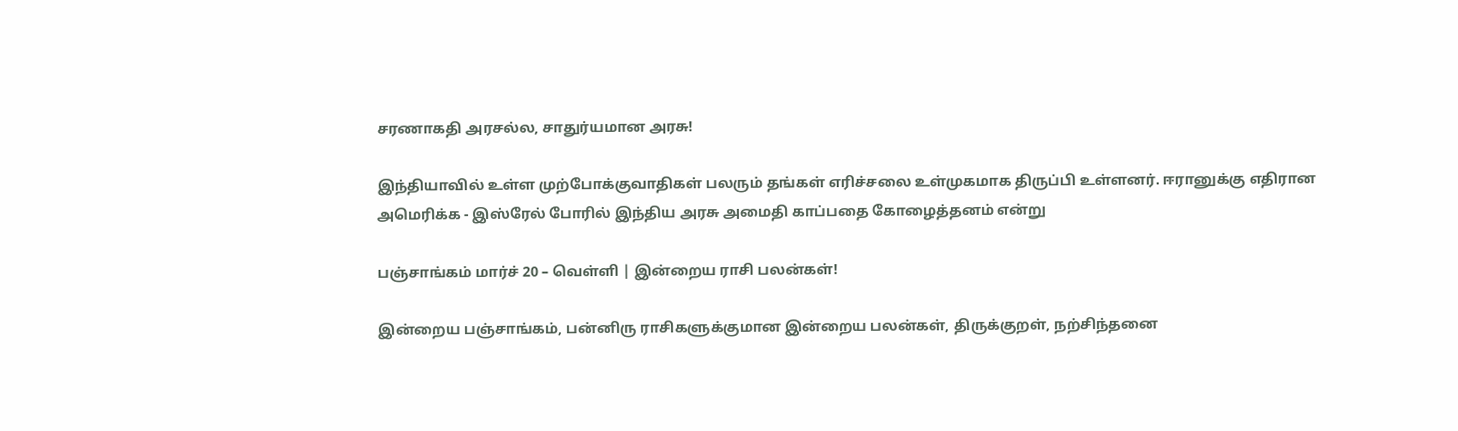சரணாகதி அரசல்ல, சாதுர்யமான அரசு!

இந்தியாவில் உள்ள முற்போக்குவாதிகள் பலரும் தங்கள் எரிச்சலை உள்முகமாக திருப்பி உள்ளனர். ஈரானுக்கு எதிரான அமெரிக்க - இஸ்ரேல் போரில் இந்திய அரசு அமைதி காப்பதை கோழைத்தனம் என்று

பஞ்சாங்கம் மார்ச் 20 – வெள்ளி | இன்றைய ராசி பலன்கள்!

இன்றைய பஞ்சாங்கம், பன்னிரு ராசிகளுக்குமான இன்றைய பலன்கள், திருக்குறள், நற்சிந்தனை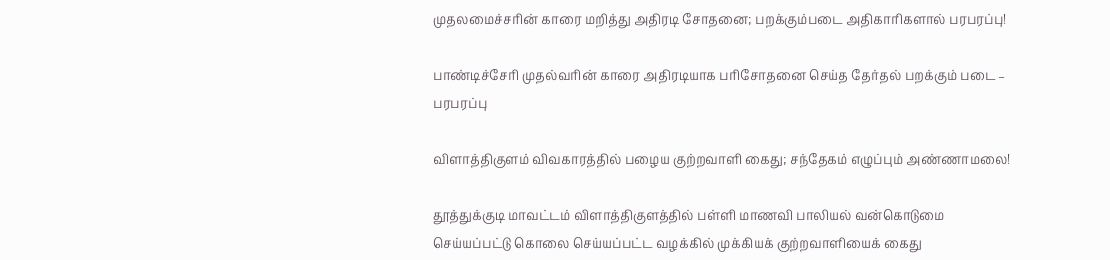முதலமைச்சரின் காரை மறித்து அதிரடி சோதனை; பறக்கும்படை அதிகாரிகளால் பரபரப்பு!

பாண்டிச்சேரி முதல்வரின் காரை அதிரடியாக பரிசோதனை செய்த தேர்தல் பறக்கும் படை – பரபரப்பு

விளாத்திகுளம் விவகாரத்தில் பழைய குற்றவாளி கைது; சந்தேகம் எழுப்பும் அண்ணாமலை!

தூத்துக்குடி மாவட்டம் விளாத்திகுளத்தில் பள்ளி மாணவி பாலியல் வன்கொடுமை செய்யப்பட்டு கொலை செய்யப்பட்ட வழக்கில் முக்கியக் குற்றவாளியைக் கைது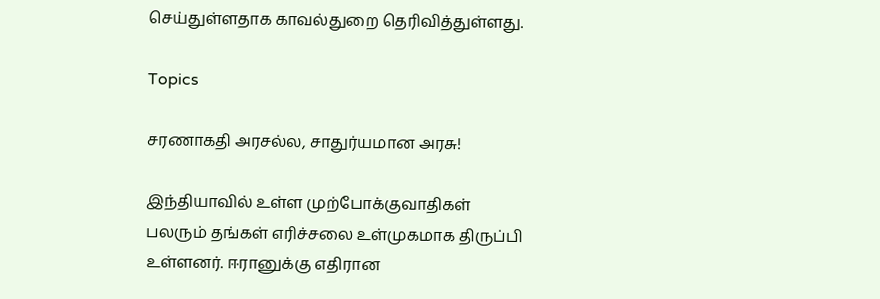செய்துள்ளதாக காவல்துறை தெரிவித்துள்ளது.

Topics

சரணாகதி அரசல்ல, சாதுர்யமான அரசு!

இந்தியாவில் உள்ள முற்போக்குவாதிகள் பலரும் தங்கள் எரிச்சலை உள்முகமாக திருப்பி உள்ளனர். ஈரானுக்கு எதிரான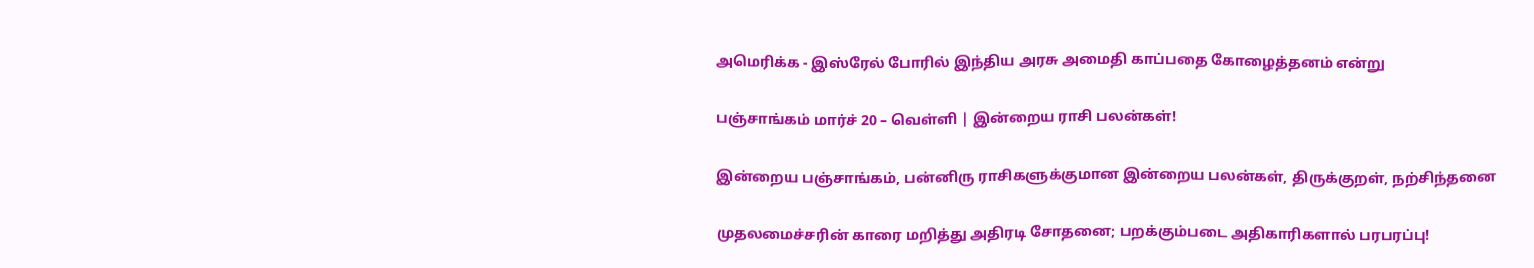அமெரிக்க - இஸ்ரேல் போரில் இந்திய அரசு அமைதி காப்பதை கோழைத்தனம் என்று

பஞ்சாங்கம் மார்ச் 20 – வெள்ளி | இன்றைய ராசி பலன்கள்!

இன்றைய பஞ்சாங்கம், பன்னிரு ராசிகளுக்குமான இன்றைய பலன்கள், திருக்குறள், நற்சிந்தனை

முதலமைச்சரின் காரை மறித்து அதிரடி சோதனை; பறக்கும்படை அதிகாரிகளால் பரபரப்பு!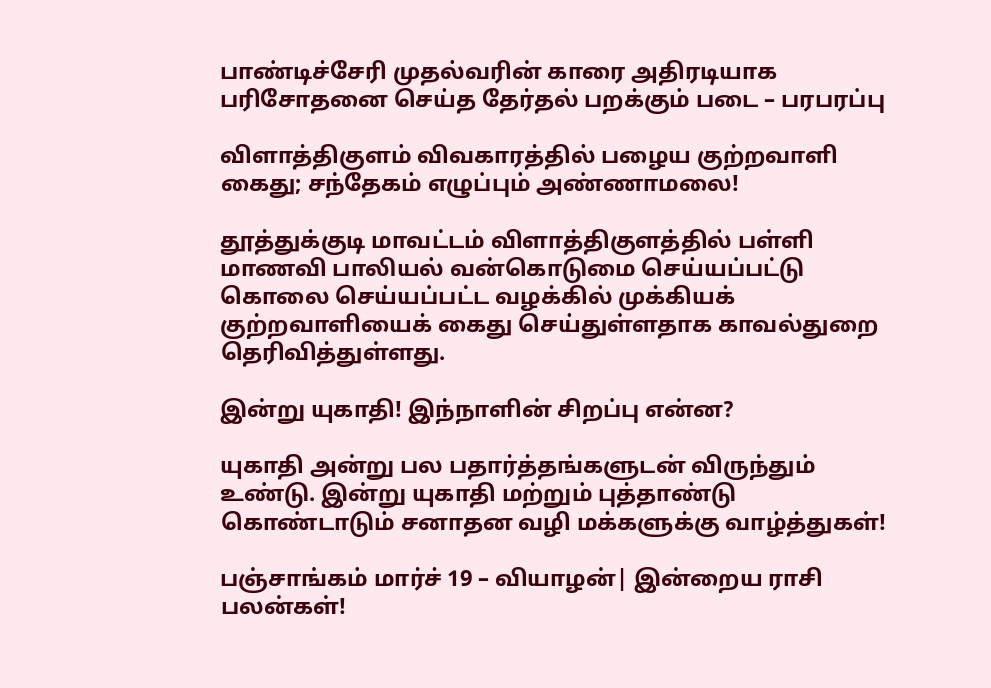பாண்டிச்சேரி முதல்வரின் காரை அதிரடியாக பரிசோதனை செய்த தேர்தல் பறக்கும் படை – பரபரப்பு

விளாத்திகுளம் விவகாரத்தில் பழைய குற்றவாளி கைது; சந்தேகம் எழுப்பும் அண்ணாமலை!

தூத்துக்குடி மாவட்டம் விளாத்திகுளத்தில் பள்ளி மாணவி பாலியல் வன்கொடுமை செய்யப்பட்டு கொலை செய்யப்பட்ட வழக்கில் முக்கியக் குற்றவாளியைக் கைது செய்துள்ளதாக காவல்துறை தெரிவித்துள்ளது.

இன்று யுகாதி! இந்நாளின் சிறப்பு என்ன?

யுகாதி அன்று பல பதார்த்தங்களுடன் விருந்தும் உண்டு. இன்று யுகாதி மற்றும் புத்தாண்டு கொண்டாடும் சனாதன வழி மக்களுக்கு வாழ்த்துகள்!

பஞ்சாங்கம் மார்ச் 19 – வியாழன்| இன்றைய ராசி பலன்கள்!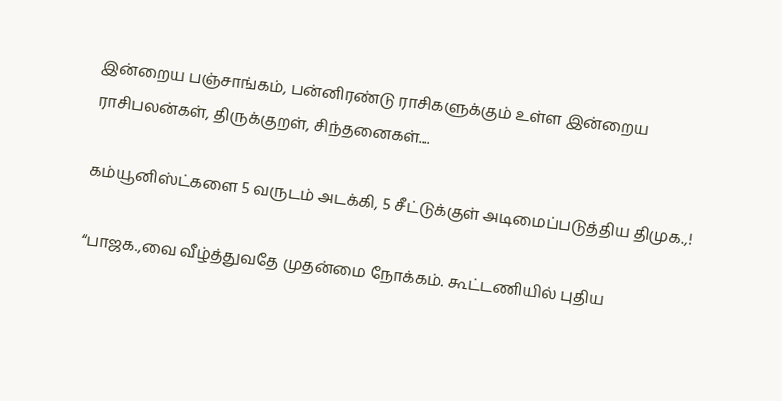இன்றைய பஞ்சாங்கம், பன்னிரண்டு ராசிகளுக்கும் உள்ள இன்றைய ராசிபலன்கள், திருக்குறள், சிந்தனைகள்....

கம்யூனிஸ்ட்களை 5 வருடம் அடக்கி, 5 சீட்டுக்குள் அடிமைப்படுத்திய திமுக.,!

“பாஜக.,வை வீழ்த்துவதே முதன்மை நோக்கம். கூட்டணியில் புதிய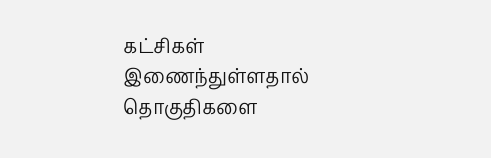கட்சிகள் இணைந்துள்ளதால் தொகுதிகளை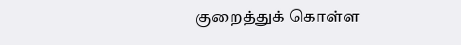குறைத்துக் கொள்ள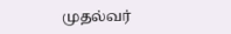முதல்வர்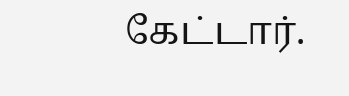கேட்டார்.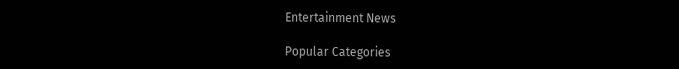Entertainment News

Popular Categories